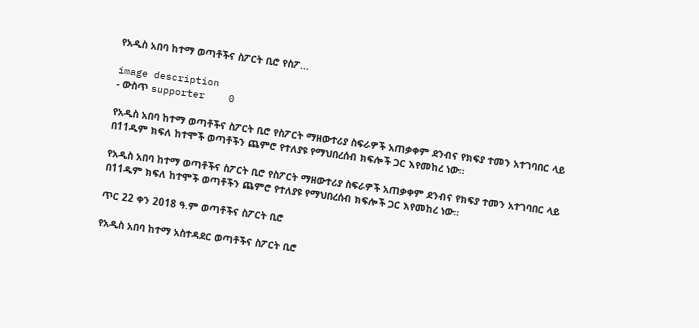የአዲስ አበባ ከተማ ወጣቶችና ስፖርት ቢሮ የስፖ...

image description
- ውስጥ supporter    0

የአዲስ አበባ ከተማ ወጣቶችና ስፖርት ቢሮ የስፖርት ማዘውተሪያ ስፍራዎች አጠቃቀም ደንብና የክፍያ ተመን አተገባበር ላይ በ11ዱም ክፍለ ከተሞች ወጣቶችን ጨምሮ የተለያዩ የማህበረሰብ ክፍሎች ጋር እየመከረ ነው።

የአዲስ አበባ ከተማ ወጣቶችና ስፖርት ቢሮ የስፖርት ማዘውተሪያ ስፍራዎች አጠቃቀም ደንብና የክፍያ ተመን አተገባበር ላይ በ11ዱም ክፍለ ከተሞች ወጣቶችን ጨምሮ የተለያዩ የማህበረሰብ ክፍሎች ጋር እየመከረ ነው።

ጥር 22 ቀን 2018 ዓ.ም ወጣቶችና ስፖርት ቢሮ

የአዲስ አበባ ከተማ አስተዳደር ወጣቶችና ስፖርት ቢሮ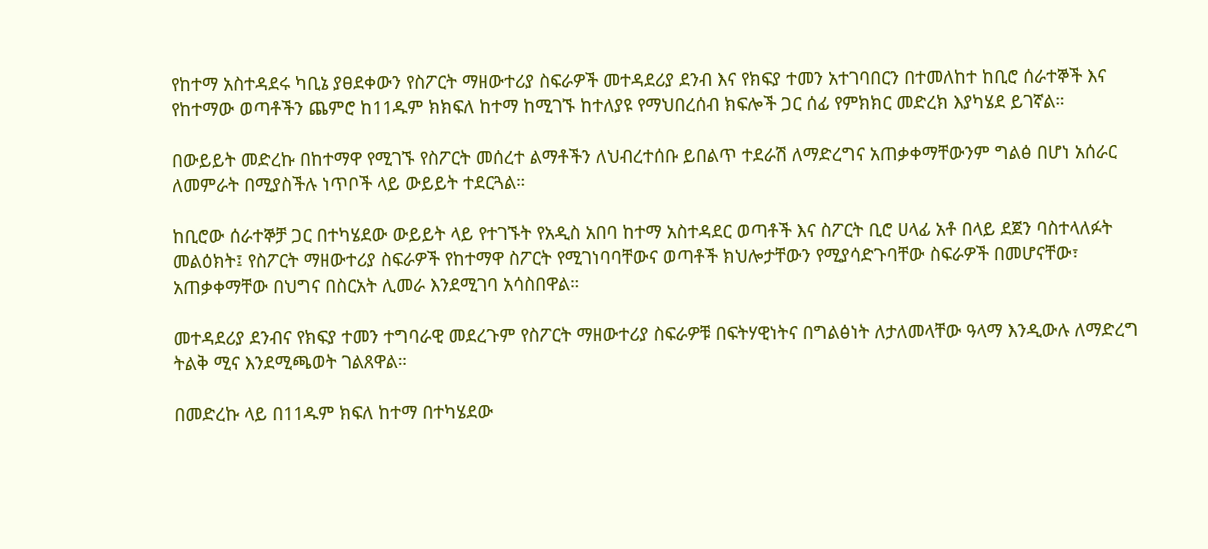የከተማ አስተዳደሩ ካቢኔ ያፀደቀውን የስፖርት ማዘውተሪያ ስፍራዎች መተዳደሪያ ደንብ እና የክፍያ ተመን አተገባበርን በተመለከተ ከቢሮ ሰራተኞች እና የከተማው ወጣቶችን ጨምሮ ከ11ዱም ክክፍለ ከተማ ከሚገኙ ከተለያዩ የማህበረሰብ ክፍሎች ጋር ሰፊ የምክክር መድረክ እያካሄደ ይገኛል።

በውይይት መድረኩ በከተማዋ የሚገኙ የስፖርት መሰረተ ልማቶችን ለህብረተሰቡ ይበልጥ ተደራሽ ለማድረግና አጠቃቀማቸውንም ግልፅ በሆነ አሰራር ለመምራት በሚያስችሉ ነጥቦች ላይ ውይይት ተደርጓል።

ከቢሮው ሰራተኞቻ ጋር በተካሄደው ውይይት ላይ የተገኙት የአዲስ አበባ ከተማ አስተዳደር ወጣቶች እና ስፖርት ቢሮ ሀላፊ አቶ በላይ ደጀን ባስተላለፉት መልዕክት፤ የስፖርት ማዘውተሪያ ስፍራዎች የከተማዋ ስፖርት የሚገነባባቸውና ወጣቶች ክህሎታቸውን የሚያሳድጉባቸው ስፍራዎች በመሆናቸው፣ አጠቃቀማቸው በህግና በስርአት ሊመራ እንደሚገባ አሳስበዋል።

መተዳደሪያ ደንብና የክፍያ ተመን ተግባራዊ መደረጉም የስፖርት ማዘውተሪያ ስፍራዎቹ በፍትሃዊነትና በግልፅነት ለታለመላቸው ዓላማ እንዲውሉ ለማድረግ ትልቅ ሚና እንደሚጫወት ገልጸዋል።

በመድረኩ ላይ በ11ዱም ክፍለ ከተማ በተካሄደው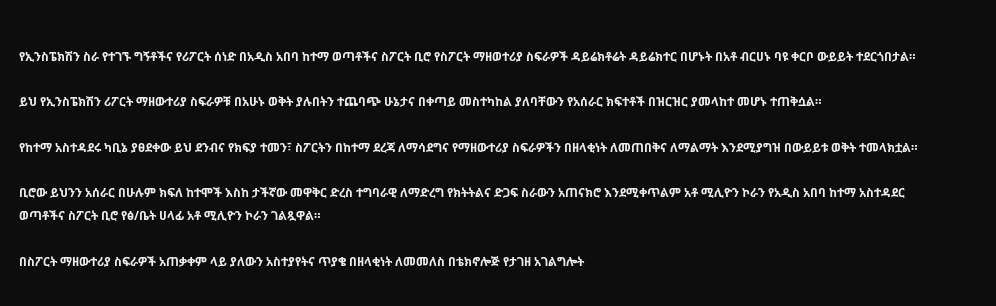የኢንስፔክሽን ስራ የተገኙ ግኝቶችና የሪፖርት ሰነድ በአዲስ አበባ ከተማ ወጣቶችና ስፖርት ቢሮ የስፖርት ማዘወተሪያ ስፍራዎች ዳይሬክቶሬት ዳይሬክተር በሆኑት በአቶ ብርሀኑ ባዩ ቀርቦ ውይይት ተደርጎበታል።

ይህ የኢንስፔክሽን ሪፖርት ማዘውተሪያ ስፍራዎቹ በአሁኑ ወቅት ያሉበትን ተጨባጭ ሁኔታና በቀጣይ መስተካከል ያለባቸውን የአሰራር ክፍተቶች በዝርዝር ያመላከተ መሆኑ ተጠቅሷል።

የከተማ አስተዳደሩ ካቢኔ ያፀደቀው ይህ ደንብና የክፍያ ተመን፣ ስፖርትን በከተማ ደረጃ ለማሳደግና የማዘውተሪያ ስፍራዎችን በዘላቂነት ለመጠበቅና ለማልማት እንደሚያግዝ በውይይቱ ወቅት ተመላክቷል።

ቢሮው ይህንን አሰራር በሁሉም ክፍለ ከተሞች እስከ ታችኛው መዋቅር ድረስ ተግባራዊ ለማድረግ የክትትልና ድጋፍ ስራውን አጠናክሮ እንደሚቀጥልም አቶ ሚሊዮን ኮራን የአዲስ አበባ ከተማ አስተዳደር ወጣቶችና ስፖርት ቢሮ የፅ/ቤት ሀላፊ አቶ ሚሊዮን ኮራን ገልጿዋል።

በስፖርት ማዘውተሪያ ስፍራዎች አጠቃቀም ላይ ያለውን አስተያየትና ጥያቄ በዘላቂነት ለመመለስ በቴክኖሎጅ የታገዘ አገልግሎት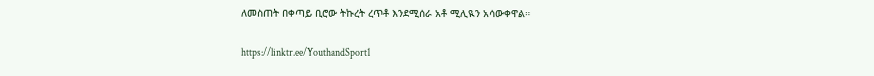ለመስጠት በቀጣይ ቢሮው ትኩረት ረጥቶ እንደሚሰራ አቶ ሚሊዪን አሳውቀዋል።

https://linktr.ee/YouthandSport1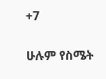+7

ሁሉም የስሜት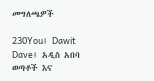መግለጫዎች

230You፤ Dawit Dave፤ አዲስ አበባ ወጣቶች እና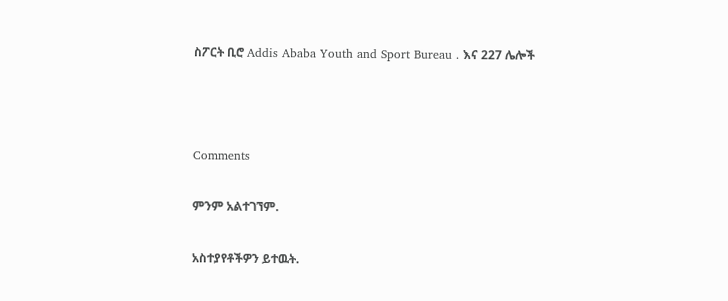ስፖርት ቢሮ Addis Ababa Youth and Sport Bureau . እና 227 ሌሎች



Comments

ምንም አልተገኘም.

አስተያየቶችዎን ይተዉት.